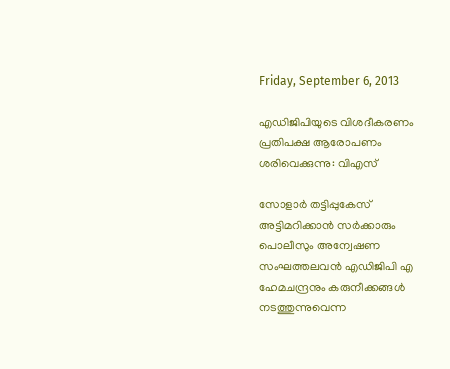Friday, September 6, 2013

എഡിജിപിയുടെ വിശദീകരണം പ്രതിപക്ഷ ആരോപണം ശരിവെക്കുന്നു: വിഎസ്

സോളാര്‍ തട്ടിപ്പുകേസ് അട്ടിമറിക്കാന്‍ സര്‍ക്കാരും പൊലീസും അന്വേഷണ സംഘത്തലവന്‍ എഡിജിപി എ ഹേമചന്ദ്രനും കരുനീക്കങ്ങള്‍ നടത്തുന്നുവെന്ന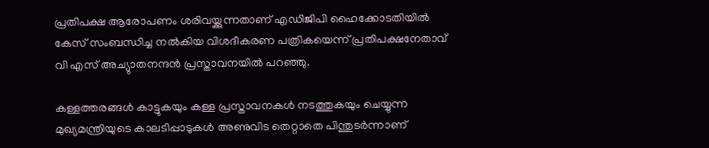പ്രതിപക്ഷ ആരോപണം ശരിവയ്ക്കുന്നതാണ് എഡിജിപി ഹൈക്കോടതിയില്‍ കേസ് സംബന്ധിച്ച നല്‍കിയ വിശദീകരണ പത്രികയെന്ന് പ്രതിപക്ഷനേതാവ് വി എസ് അച്യുാതനന്ദന്‍ പ്രസ്താവനയില്‍ പറഞ്ഞു.

കള്ളത്തരങ്ങള്‍ കാട്ടുകയും കള്ള പ്രസ്താവനകള്‍ നടത്തുകയും ചെയ്യുന്ന മുഖ്യമന്ത്രിയുടെ കാലടിപ്പാടുകള്‍ അണുവിട തെറ്റാതെ പിന്തുടര്‍ന്നാണ്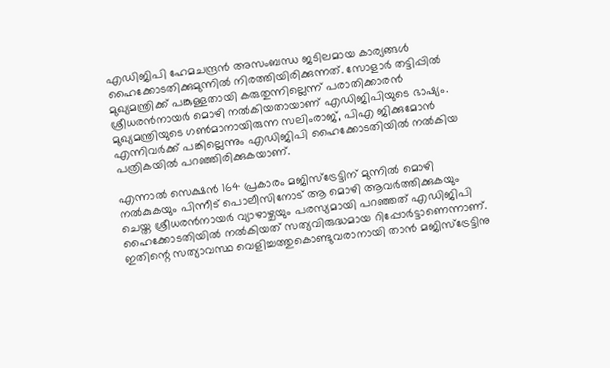എഡിജിപി ഹേമചന്ദ്രന്‍ അസംബന്ധ ജടിലമായ കാര്യങ്ങള്‍ ഹൈക്കോടതിക്കുമുന്നില്‍ നിരത്തിയിരിക്കുന്നത്. സോളാര്‍ തട്ടിപ്പില്‍ മുഖ്യമന്ത്രിക്ക് പങ്കുള്ളതായി കരുതുന്നില്ലെന്ന് പരാതിക്കാരന്‍ ശ്രീധരന്‍നായര്‍ മൊഴി നല്‍കിയതായാണ് എഡിജിപിയുടെ ഭാഷ്യം. മുഖ്യമന്ത്രിയുടെ ഗണ്‍മാനായിരുന്ന സലിംരാജ്, പിഎ ജിക്കുമോന്‍ എന്നിവര്‍ക്ക് പങ്കില്ലെന്നും എഡിജിപി ഹൈക്കോടതിയില്‍ നല്‍കിയ പത്രികയില്‍ പറഞ്ഞിരിക്കുകയാണ്.

എന്നാല്‍ സെക്ഷന്‍ 164 പ്രകാരം മജിസ്ട്രേട്ടിന് മുന്നില്‍ മൊഴി നല്‍കുകയും പിന്നീട് പൊലീസിനോട് ആ മൊഴി ആവര്‍ത്തിക്കുകയും ചെയ്ത ശ്രീധരന്‍നായര്‍ വ്യാഴാഴ്ചയും പരസ്യമായി പറഞ്ഞത് എഡിജിപി ഹൈക്കോടതിയില്‍ നല്‍കിയത് സത്യവിരുദ്ധമായ റിപ്പോര്‍ട്ടാണെന്നാണ്. ഇതിന്റെ സത്യാവസ്ഥ വെളിച്ചത്തുകൊണ്ടുവരാനായി താന്‍ മജിസ്ട്രേട്ടിനു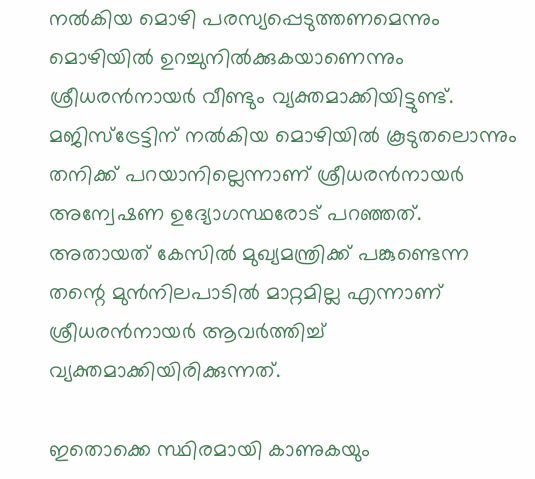നല്‍കിയ മൊഴി പരസ്യപ്പെടുത്തണമെന്നും മൊഴിയില്‍ ഉറച്ചുനില്‍ക്കുകയാണെന്നും ശ്രീധരന്‍നായര്‍ വീണ്ടും വ്യക്തമാക്കിയിട്ടുണ്ട്. മജിസ്ട്രേട്ടിന് നല്‍കിയ മൊഴിയില്‍ കൂടുതലൊന്നും തനിക്ക് പറയാനില്ലെന്നാണ് ശ്രീധരന്‍നായര്‍ അന്വേഷണ ഉദ്യോഗസ്ഥരോട് പറഞ്ഞത്. അതായത് കേസില്‍ മുഖ്യമന്ത്രിക്ക് പങ്കുണ്ടെന്ന തന്റെ മുന്‍നിലപാടില്‍ മാറ്റമില്ല എന്നാണ് ശ്രീധരന്‍നായര്‍ ആവര്‍ത്തിച്ച് വ്യക്തമാക്കിയിരിക്കുന്നത്.

ഇതൊക്കെ സ്ഥിരമായി കാണുകയും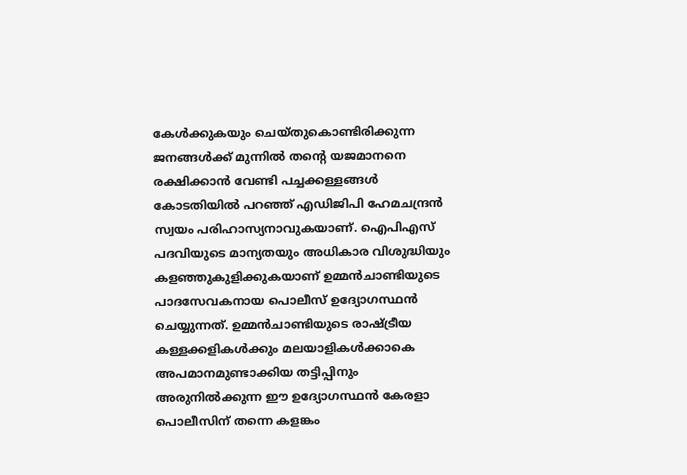കേള്‍ക്കുകയും ചെയ്തുകൊണ്ടിരിക്കുന്ന ജനങ്ങള്‍ക്ക് മുന്നില്‍ തന്റെ യജമാനനെ രക്ഷിക്കാന്‍ വേണ്ടി പച്ചക്കള്ളങ്ങള്‍ കോടതിയില്‍ പറഞ്ഞ് എഡിജിപി ഹേമചന്ദ്രന്‍ സ്വയം പരിഹാസ്യനാവുകയാണ്. ഐപിഎസ് പദവിയുടെ മാന്യതയും അധികാര വിശുദ്ധിയും കളഞ്ഞുകുളിക്കുകയാണ് ഉമ്മന്‍ചാണ്ടിയുടെ പാദസേവകനായ പൊലീസ് ഉദ്യോഗസ്ഥന്‍ ചെയ്യുന്നത്. ഉമ്മന്‍ചാണ്ടിയുടെ രാഷ്ട്രീയ കള്ളക്കളികള്‍ക്കും മലയാളികള്‍ക്കാകെ അപമാനമുണ്ടാക്കിയ തട്ടിപ്പിനും അരുനില്‍ക്കുന്ന ഈ ഉദ്യോഗസ്ഥന്‍ കേരളാ പൊലീസിന് തന്നെ കളങ്കം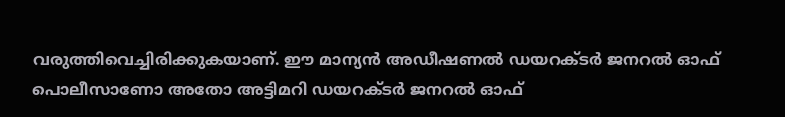വരുത്തിവെച്ചിരിക്കുകയാണ്. ഈ മാന്യന്‍ അഡീഷണല്‍ ഡയറക്ടര്‍ ജനറല്‍ ഓഫ് പൊലീസാണോ അതോ അട്ടിമറി ഡയറക്ടര്‍ ജനറല്‍ ഓഫ്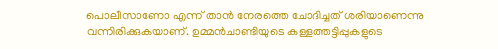പൊലീസാണോ എന്ന് താന്‍ നേരത്തെ ചോദിച്ചത് ശരിയാണെന്നു വന്നിരിക്കുകയാണ്. ഉമ്മന്‍ചാണ്ടിയുടെ കള്ളത്തട്ടിപ്പുകളുടെ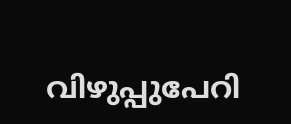വിഴുപ്പുപേറി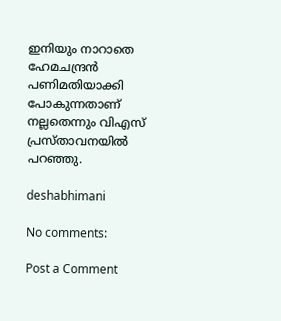ഇനിയും നാറാതെ ഹേമചന്ദ്രന്‍ പണിമതിയാക്കി പോകുന്നതാണ് നല്ലതെന്നും വിഎസ് പ്രസ്താവനയില്‍ പറഞ്ഞു.

deshabhimani

No comments:

Post a Comment